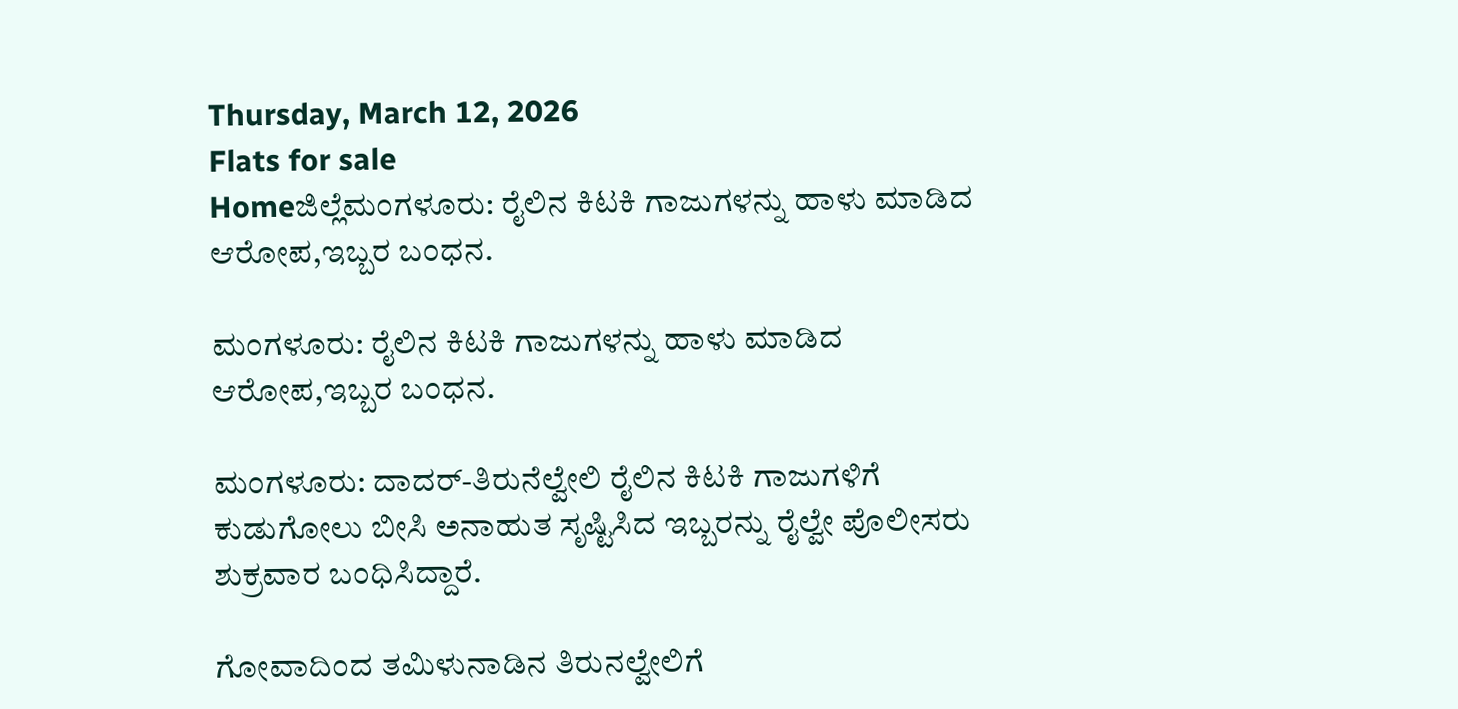Thursday, March 12, 2026
Flats for sale
Homeಜಿಲ್ಲೆಮಂಗಳೂರು: ರೈಲಿನ ಕಿಟಕಿ ಗಾಜುಗಳನ್ನು ಹಾಳು ಮಾಡಿದ ಆರೋಪ,ಇಬ್ಬರ ಬಂಧನ.

ಮಂಗಳೂರು: ರೈಲಿನ ಕಿಟಕಿ ಗಾಜುಗಳನ್ನು ಹಾಳು ಮಾಡಿದ ಆರೋಪ,ಇಬ್ಬರ ಬಂಧನ.

ಮಂಗಳೂರು: ದಾದರ್-ತಿರುನೆಲ್ವೇಲಿ ರೈಲಿನ ಕಿಟಕಿ ಗಾಜುಗಳಿಗೆ ಕುಡುಗೋಲು ಬೀಸಿ ಅನಾಹುತ ಸೃಷ್ಟಿಸಿದ ಇಬ್ಬರನ್ನು ರೈಲ್ವೇ ಪೊಲೀಸರು ಶುಕ್ರವಾರ ಬಂಧಿಸಿದ್ದಾರೆ.

ಗೋವಾದಿಂದ ತಮಿಳುನಾಡಿನ ತಿರುನಲ್ವೇಲಿಗೆ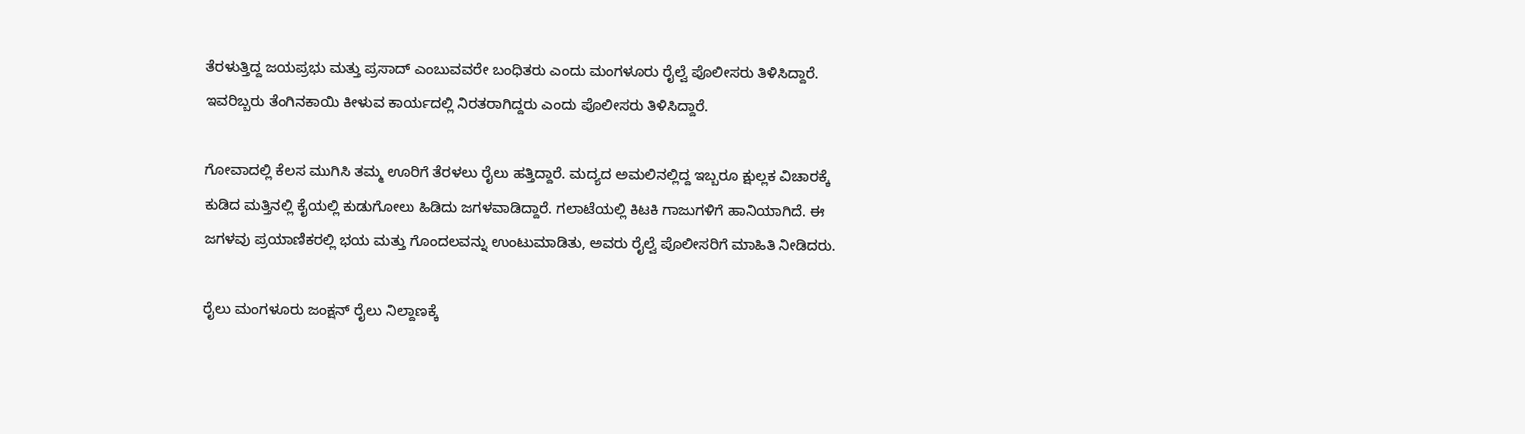ತೆರಳುತ್ತಿದ್ದ ಜಯಪ್ರಭು ಮತ್ತು ಪ್ರಸಾದ್ ಎಂಬುವವರೇ ಬಂಧಿತರು ಎಂದು ಮಂಗಳೂರು ರೈಲ್ವೆ ಪೊಲೀಸರು ತಿಳಿಸಿದ್ದಾರೆ. ಇವರಿಬ್ಬರು ತೆಂಗಿನಕಾಯಿ ಕೀಳುವ ಕಾರ್ಯದಲ್ಲಿ ನಿರತರಾಗಿದ್ದರು ಎಂದು ಪೊಲೀಸರು ತಿಳಿಸಿದ್ದಾರೆ.

ಗೋವಾದಲ್ಲಿ ಕೆಲಸ ಮುಗಿಸಿ ತಮ್ಮ ಊರಿಗೆ ತೆರಳಲು ರೈಲು ಹತ್ತಿದ್ದಾರೆ. ಮದ್ಯದ ಅಮಲಿನಲ್ಲಿದ್ದ ಇಬ್ಬರೂ ಕ್ಷುಲ್ಲಕ ವಿಚಾರಕ್ಕೆ ಕುಡಿದ ಮತ್ತಿನಲ್ಲಿ ಕೈಯಲ್ಲಿ ಕುಡುಗೋಲು ಹಿಡಿದು ಜಗಳವಾಡಿದ್ದಾರೆ. ಗಲಾಟೆಯಲ್ಲಿ ಕಿಟಕಿ ಗಾಜುಗಳಿಗೆ ಹಾನಿಯಾಗಿದೆ. ಈ ಜಗಳವು ಪ್ರಯಾಣಿಕರಲ್ಲಿ ಭಯ ಮತ್ತು ಗೊಂದಲವನ್ನು ಉಂಟುಮಾಡಿತು, ಅವರು ರೈಲ್ವೆ ಪೊಲೀಸರಿಗೆ ಮಾಹಿತಿ ನೀಡಿದರು.

ರೈಲು ಮಂಗಳೂರು ಜಂಕ್ಷನ್ ರೈಲು ನಿಲ್ದಾಣಕ್ಕೆ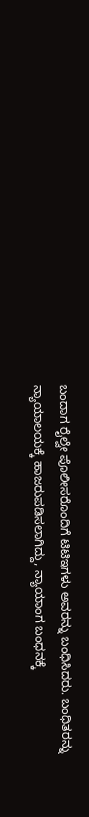ಬಂದಾಗ ರೈಲ್ವೇ ಪೊಲೀಸರೊಂದಿಗೆ ಟಿಟಿಇಗಳು ಅವರನ್ನು ಬಂಧಿಸಿದರು. ಬಂಧಿತರನ್ನು ನ್ಯಾಯಾಲಯಕ್ಕೆ ಹಾಜರುಪಡಿಸಲಾಗಿದ್ದು, ನ್ಯಾಯಾಂಗ ಬಂಧನಕ್ಕೆ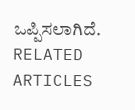ಒಪ್ಪಿಸಲಾಗಿದೆ.
RELATED ARTICLES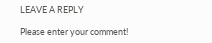LEAVE A REPLY

Please enter your comment!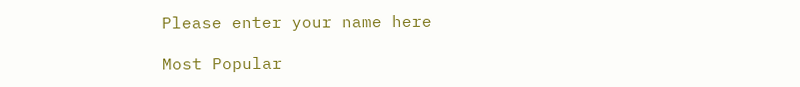Please enter your name here

Most Popular